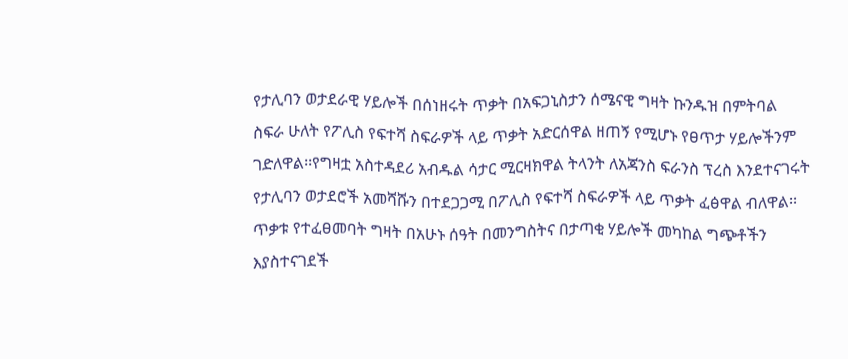የታሊባን ወታደራዊ ሃይሎች በሰነዘሩት ጥቃት በአፍጋኒስታን ሰሜናዊ ግዛት ኩንዱዝ በምትባል ስፍራ ሁለት የፖሊስ የፍተሻ ስፍራዎች ላይ ጥቃት አድርሰዋል ዘጠኝ የሚሆኑ የፀጥታ ሃይሎችንም ገድለዋል፡፡የግዛቷ አስተዳደሪ አብዱል ሳታር ሚርዛክዋል ትላንት ለአጃንስ ፍራንስ ፕረስ እንደተናገሩት የታሊባን ወታደሮች አመሻሹን በተደጋጋሚ በፖሊስ የፍተሻ ስፍራዎች ላይ ጥቃት ፈፅዋል ብለዋል፡፡ጥቃቱ የተፈፀመባት ግዛት በአሁኑ ሰዓት በመንግስትና በታጣቂ ሃይሎች መካከል ግጭቶችን እያስተናገደች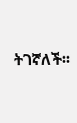ትገኛለች፡፡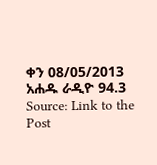ቀን 08/05/2013
አሐዱ ራዲዮ 94.3
Source: Link to the Post